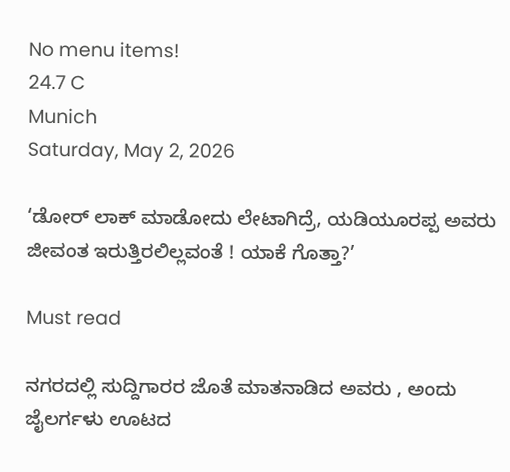No menu items!
24.7 C
Munich
Saturday, May 2, 2026

‘ಡೋರ್ ಲಾಕ್ ಮಾಡೋದು ಲೇಟಾಗಿದ್ರೆ, ಯಡಿಯೂರಪ್ಪ ಅವರು ಜೀವಂತ ಇರುತ್ತಿರಲಿಲ್ಲವಂತೆ ! ಯಾಕೆ ಗೊತ್ತಾ?’

Must read

ನಗರದಲ್ಲಿ ಸುದ್ದಿಗಾರರ ಜೊತೆ ಮಾತನಾಡಿದ ಅವರು , ಅಂದು ಜೈಲರ್ಗಳು ಊಟದ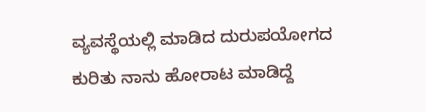ವ್ಯವಸ್ಥೆಯಲ್ಲಿ ಮಾಡಿದ ದುರುಪಯೋಗದ ಕುರಿತು ನಾನು ಹೋರಾಟ ಮಾಡಿದ್ದೆ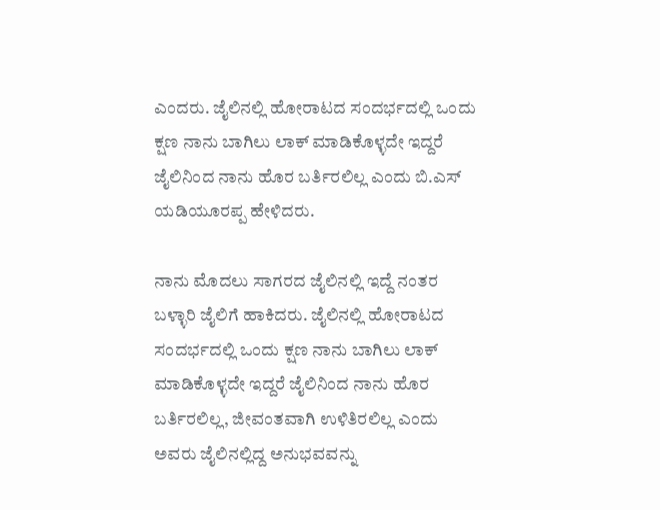ಎಂದರು. ಜೈಲಿನಲ್ಲಿ ಹೋರಾಟದ ಸಂದರ್ಭದಲ್ಲಿ ಒಂದು ಕ್ಷಣ ನಾನು ಬಾಗಿಲು ಲಾಕ್ ಮಾಡಿಕೊಳ್ಳದೇ ಇದ್ದರೆ ಜೈಲಿನಿಂದ ನಾನು ಹೊರ ಬರ್ತಿರಲಿಲ್ಲ ಎಂದು ಬಿ.ಎಸ್ ಯಡಿಯೂರಪ್ಪ ಹೇಳಿದರು.

ನಾನು ಮೊದಲು ಸಾಗರದ ಜೈಲಿನಲ್ಲಿ ಇದ್ದೆ ನಂತರ ಬಳ್ಳಾರಿ ಜೈಲಿಗೆ ಹಾಕಿದರು. ಜೈಲಿನಲ್ಲಿ ಹೋರಾಟದ ಸಂದರ್ಭದಲ್ಲಿ ಒಂದು ಕ್ಷಣ ನಾನು ಬಾಗಿಲು ಲಾಕ್ ಮಾಡಿಕೊಳ್ಳದೇ ಇದ್ದರೆ ಜೈಲಿನಿಂದ ನಾನು ಹೊರ ಬರ್ತಿರಲಿಲ್ಲ, ಜೀವಂತವಾಗಿ ಉಳಿತಿರಲಿಲ್ಲ ಎಂದು ಅವರು ಜೈಲಿನಲ್ಲಿದ್ದ ಅನುಭವವನ್ನು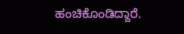ಹಂಚಿಕೊಂಡಿದ್ದಾರೆ.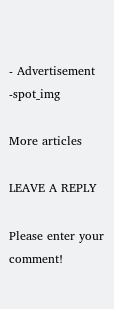- Advertisement -spot_img

More articles

LEAVE A REPLY

Please enter your comment!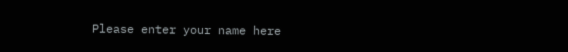Please enter your name here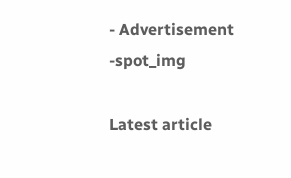- Advertisement -spot_img

Latest article